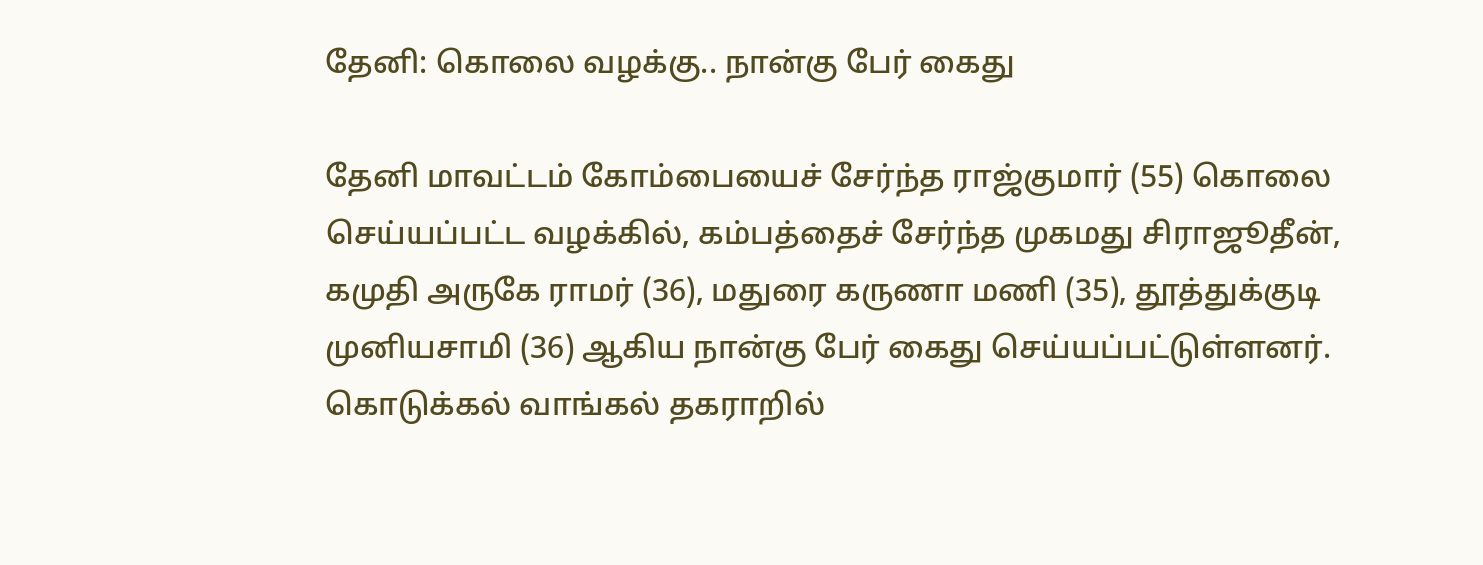தேனி: கொலை வழக்கு.. நான்கு பேர் கைது

தேனி மாவட்டம் கோம்பையைச் சேர்ந்த ராஜ்குமார் (55) கொலை செய்யப்பட்ட வழக்கில், கம்பத்தைச் சேர்ந்த முகமது சிராஜூதீன், கமுதி அருகே ராமர் (36), மதுரை கருணா மணி (35), தூத்துக்குடி முனியசாமி (36) ஆகிய நான்கு பேர் கைது செய்யப்பட்டுள்ளனர். கொடுக்கல் வாங்கல் தகராறில்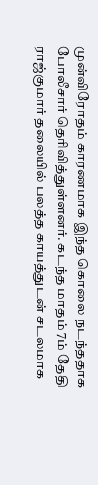முன்விரோதம் காரணமாக இந்த கொலை நடந்ததாக போலீசார் தெரிவித்துள்ளனர். கடந்த மாதம் 7ம் தேதி ராஜ்குமார் தலையில் பலத்த காயத்துடன் சடலமாக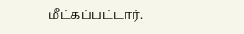மீட்கப்பட்டார்.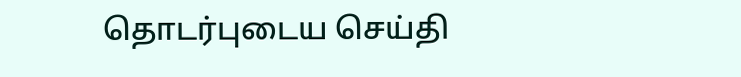தொடர்புடைய செய்தி